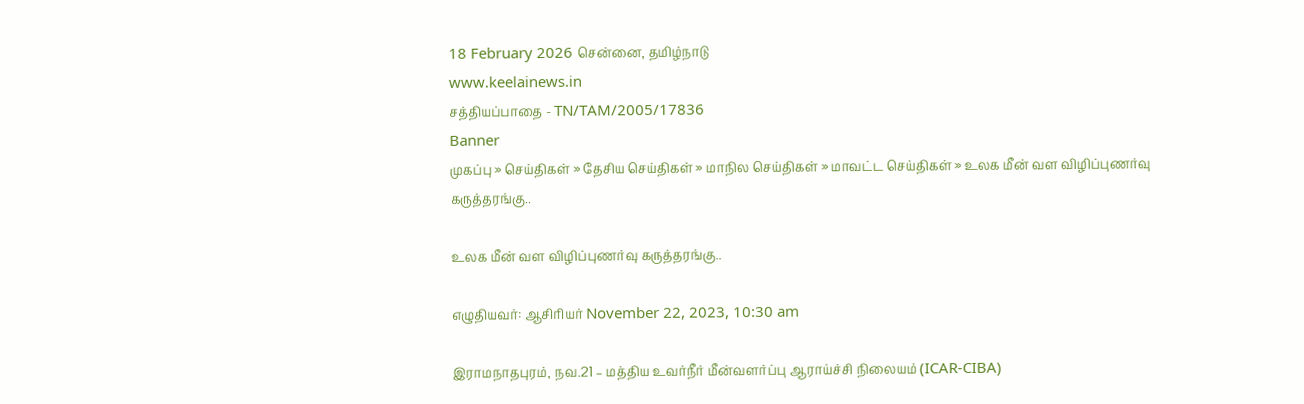18 February 2026 சென்னை, தமிழ்நாடு
www.keelainews.in
சத்தியப்பாதை - TN/TAM/2005/17836
Banner
முகப்பு » செய்திகள் » தேசிய செய்திகள் » மாநில செய்திகள் » மாவட்ட செய்திகள் » உலக மீன் வள விழிப்புணர்வு கருத்தரங்கு..

உலக மீன் வள விழிப்புணர்வு கருத்தரங்கு..

எழுதியவர்: ஆசிரியர் November 22, 2023, 10:30 am

இராமநாதபுரம், நவ.21 – மத்திய உவர்நீர் மீன்வளர்ப்பு ஆராய்ச்சி நிலையம் (ICAR-CIBA)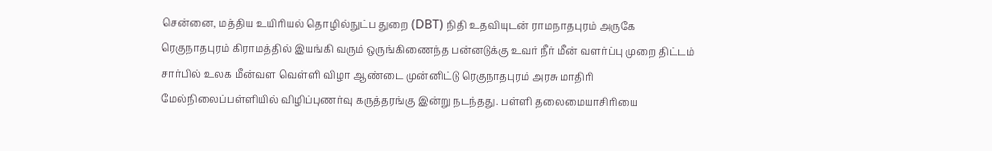சென்னை, மத்திய உயிரியல் தொழில்நுட்ப துறை (DBT) நிதி உதவியுடன் ராமநாதபுரம் அருகே ரெகுநாதபுரம் கிராமத்தில் இயங்கி வரும் ஒருங்கிணைந்த பன்னடுக்கு உவர் நீர் மீன் வளர்ப்பு முறை திட்டம் சார்பில் உலக மீன்வள வெள்ளி விழா ஆண்டை முன்னிட்டு ரெகுநாதபுரம் அரசு மாதிரி மேல்நிலைப்பள்ளியில் விழிப்புணர்வு கருத்தரங்கு இன்று நடந்தது. பள்ளி தலைமையாசிரியை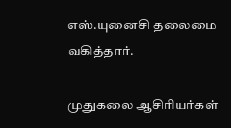எஸ்.யுனைசி தலைமை வகித்தார்.

முதுகலை ஆசிரியர்கள்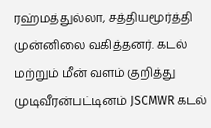ரஹ்மத்துல்லா, சத்தியமூர்த்தி முன்னிலை வகித்தனர். கடல் மற்றும் மீன் வளம் குறித்து முடிவீரன்பட்டினம் JSCMWR கடல்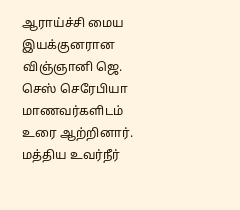ஆராய்ச்சி மைய இயக்குனரான விஞ்ஞானி ஜெ. செஸ் செரேபியா மாணவர்களிடம் உரை ஆற்றினார். மத்திய உவர்நீர்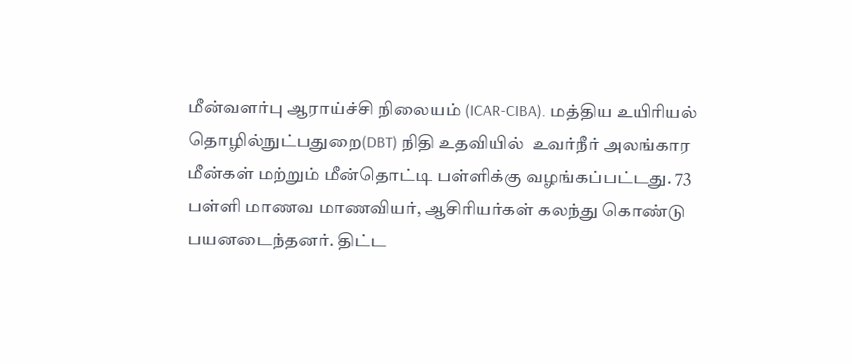மீன்வளர்பு ஆராய்ச்சி நிலையம் (ICAR-CIBA). மத்திய உயிரியல் தொழில்நுட்பதுறை(DBT) நிதி உதவியில்  உவர்நீர் அலங்கார மீன்கள் மற்றும் மீன்தொட்டி பள்ளிக்கு வழங்கப்பட்டது. 73 பள்ளி மாணவ மாணவியர், ஆசிரியர்கள் கலந்து கொண்டு பயனடைந்தனர். திட்ட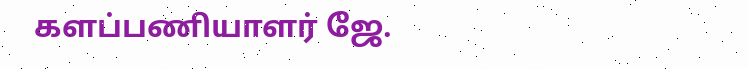களப்பணியாளர் ஜே.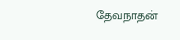தேவநாதன்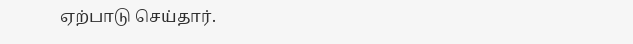ஏற்பாடு செய்தார்.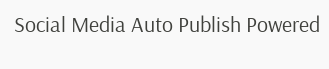Social Media Auto Publish Powered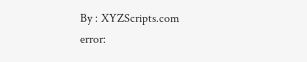By : XYZScripts.com
error: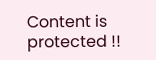Content is protected !!